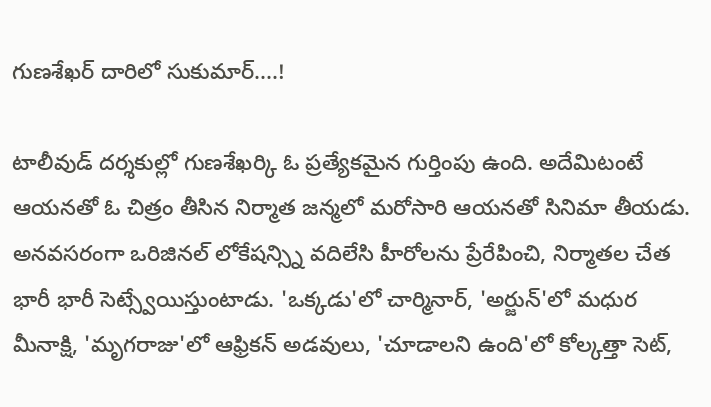గుణశేఖర్ దారిలో సుకుమార్....!

టాలీవుడ్ దర్శకుల్లో గుణశేఖర్కి ఓ ప్రత్యేకమైన గుర్తింపు ఉంది. అదేమిటంటే ఆయనతో ఓ చిత్రం తీసిన నిర్మాత జన్మలో మరోసారి ఆయనతో సినిమా తీయడు. అనవసరంగా ఒరిజినల్ లోకేషన్స్ని వదిలేసి హీరోలను ప్రేరేపించి, నిర్మాతల చేత భారీ భారీ సెట్స్వేయిస్తుంటాడు. 'ఒక్కడు'లో చార్మినార్, 'అర్జున్'లో మధుర మీనాక్షి, 'మృగరాజు'లో ఆఫ్రికన్ అడవులు, 'చూడాలని ఉంది'లో కోల్కత్తా సెట్,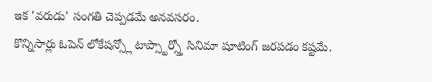ఇక 'వరుడు' సంగతి చెప్పడమే అనవసరం.
కొన్నిసార్లు ఓపెన్ లోకేషన్స్లో టాప్స్టార్స్తో సినిమా షూటింగ్ జరపడం కష్టమే.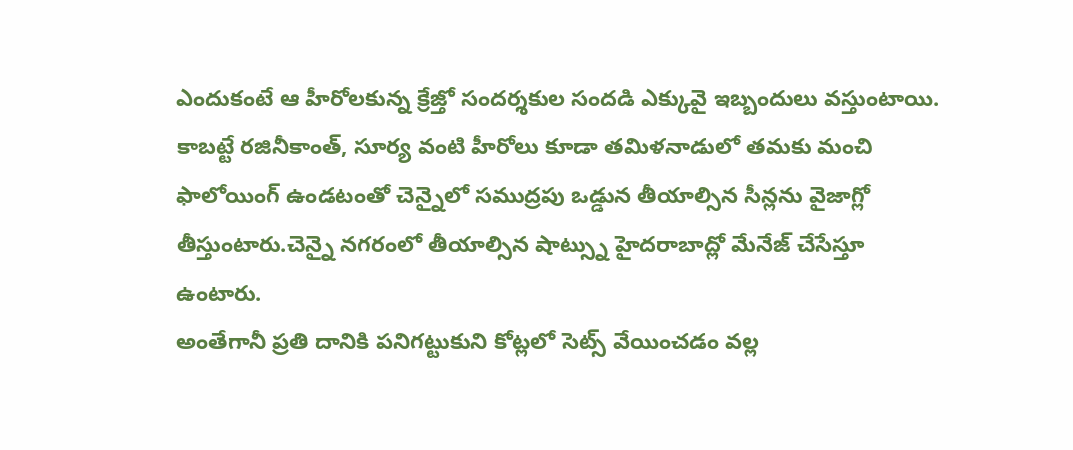ఎందుకంటే ఆ హీరోలకున్న క్రేజ్తో సందర్శకుల సందడి ఎక్కువై ఇబ్బందులు వస్తుంటాయి. కాబట్టే రజినీకాంత్, సూర్య వంటి హీరోలు కూడా తమిళనాడులో తమకు మంచి ఫాలోయింగ్ ఉండటంతో చెన్నైలో సముద్రపు ఒడ్డున తీయాల్సిన సీన్లను వైజాగ్లో తీస్తుంటారు.చెన్నై నగరంలో తీయాల్సిన షాట్స్ను హైదరాబాద్లో మేనేజ్ చేసేస్తూ ఉంటారు.
అంతేగానీ ప్రతి దానికి పనిగట్టుకుని కోట్లలో సెట్స్ వేయించడం వల్ల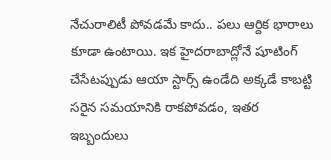నేచురాలిటీ పోవడమే కాదు.. పలు ఆర్దిక భారాలు కూడా ఉంటాయి. ఇక హైదరాబాద్లోనే షూటింగ్ చేసేటప్పుడు ఆయా స్టార్స్ ఉండేది అక్కడే కాబట్టి సరైన సమయానికి రాకపోవడం, ఇతర ఇబ్బందులు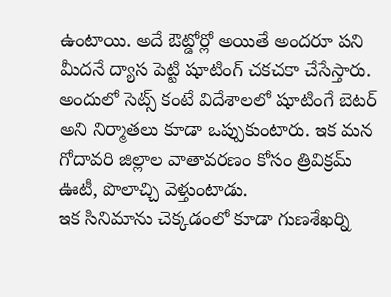ఉంటాయి. అదే ఔట్డోర్లో అయితే అందరూ పని మీదనే ద్యాస పెట్టి షూటింగ్ చకచకా చేసేస్తారు. అందులో సెట్స్ కంటే విదేశాలలో షూటింగే బెటర్ అని నిర్మాతలు కూడా ఒప్పుకుంటారు. ఇక మన గోదావరి జిల్లాల వాతావరణం కోసం త్రివిక్రమ్ ఊటీ, పొలాచ్చి వెళ్తుంటాడు.
ఇక సినిమాను చెక్కడంలో కూడా గుణశేఖర్ని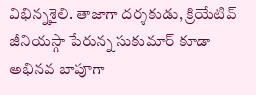విభిన్నశైలి. తాజాగా దర్శకుడు, క్రియేటివ్ జీనియస్గా పేరున్న సుకుమార్ కూడా అభినవ బాపూగా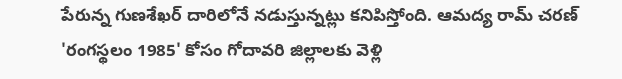పేరున్న గుణశేఖర్ దారిలోనే నడుస్తున్నట్లు కనిపిస్తోంది. ఆమద్య రామ్ చరణ్ 'రంగస్థలం 1985' కోసం గోదావరి జిల్లాలకు వెళ్లి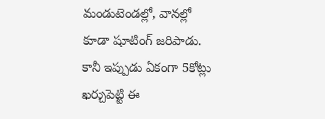మండుటెండల్లో, వానల్లో కూడా షూటింగ్ జరిపాడు. కానీ ఇప్పుడు ఏకంగా 5కోట్లు ఖర్చుపెట్టి ఈ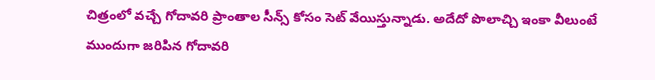చిత్రంలో వచ్చే గోదావరి ప్రాంతాల సీన్స్ కోసం సెట్ వేయిస్తున్నాడు. అదేదో పొలాచ్చి ఇంకా వీలుంటే ముందుగా జరిపిన గోదావరి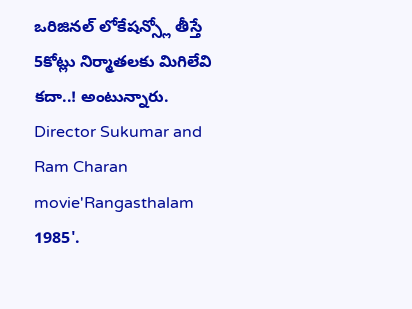ఒరిజినల్ లోకేషన్స్లో తీస్తే 5కోట్లు నిర్మాతలకు మిగిలేవి కదా..! అంటున్నారు.
Director Sukumar and Ram Charan movie'Rangasthalam 1985'.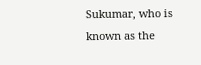Sukumar, who is known as the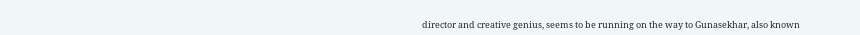director and creative genius, seems to be running on the way to Gunasekhar, also known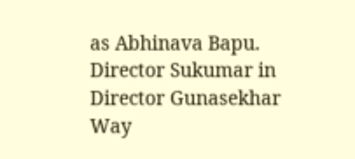as Abhinava Bapu.
Director Sukumar in Director Gunasekhar Way